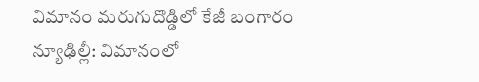విమానం మరుగుదొడ్డిలో కేజీ బంగారం
న్యూఢిల్లీ: విమానంలో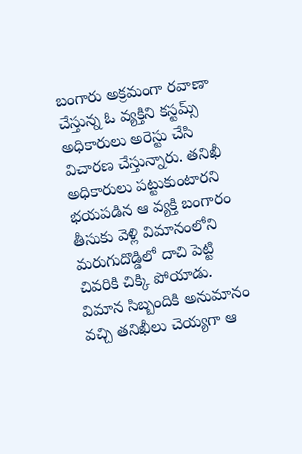బంగారు అక్రమంగా రవాణా చేస్తున్న ఓ వ్యక్తిని కస్టమ్స్ అధికారులు అరెస్టు చేసి విచారణ చేస్తున్నారు. తనిఖీ అధికారులు పట్టుకుంటారని భయపడిన ఆ వ్యక్తి బంగారం తీసుకు వెళ్లి విమానంలోని మరుగుదొడ్డిలో దాచి పెట్టి చివరికి చిక్కి పోయాడు.
విమాన సిబ్బందికి అనుమానం వచ్చి తనిఖీలు చెయ్యగా ఆ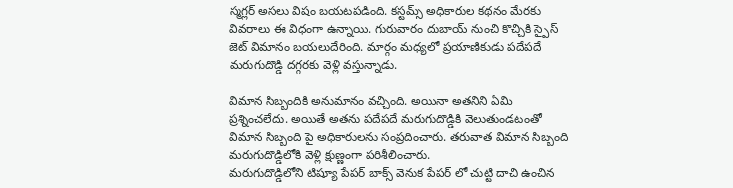స్మగ్లర్ అసలు విషం బయటపడింది. కస్టమ్స్ అధికారుల కథనం మేరకు వివరాలు ఈ విధంగా ఉన్నాయి. గురువారం దుబాయ్ నుంచి కొచ్చికి స్పైస్ జెట్ విమానం బయలుదేరింది. మార్గం మధ్యలో ప్రయాణికుడు పదేపదే మరుగుదొడ్డి దగ్గరకు వెళ్లి వస్తున్నాడు.

విమాన సిబ్బందికి అనుమానం వచ్చింది. అయినా అతనిని ఏమి ప్రశ్నించలేదు. అయితే అతను పదేపదే మరుగుదొడ్డికి వెలుతుండటంతో విమాన సిబ్బంది పై అధికారులను సంప్రదించారు. తరువాత విమాన సిబ్బంది మరుగుదొడ్డిలోకి వెళ్లి క్షుణ్ణంగా పరిశీలించారు.
మరుగుదొడ్డిలోని టిష్యూ పేపర్ బాక్స్ వెనుక పేపర్ లో చుట్టి దాచి ఉంచిన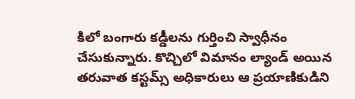కిలో బంగారు కడ్డీలను గుర్తించి స్వాధీనం చేసుకున్నారు. కొచ్చిలో విమానం ల్యాండ్ అయిన తరువాత కస్టమ్స్ అధికారులు ఆ ప్రయాణికుడిని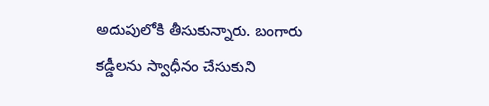అదుపులోకి తీసుకున్నారు. బంగారు కడ్డీలను స్వాధీనం చేసుకుని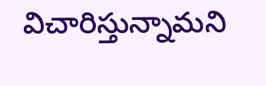విచారిస్తున్నామని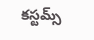కస్టమ్స్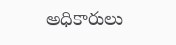అధికారులు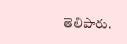తెలిపారు.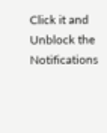Click it and Unblock the Notifications